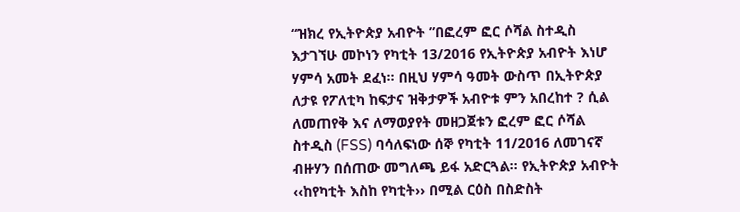“ዝክረ የኢትዮጵያ አብዮት ”በፎረም ፎር ሶሻል ስተዲስ
እታገኘሁ መኮነን የካቲት 13/2016 የኢትዮጵያ አብዮት እነሆ ሃምሳ አመት ደፈነ፡፡ በዚህ ሃምሳ ዓመት ውስጥ በኢትዮጵያ ለታዩ የፖለቲካ ከፍታና ዝቅታዎች አብዮቱ ምን አበረከተ ? ሲል ለመጠየቅ እና ለማወያየት መዘጋጀቱን ፎረም ፎር ሶሻል ስተዲስ (FSS) ባሳለፍነው ሰኞ የካቲት 11/2016 ለመገናኛ ብዙሃን በሰጠው መግለጫ ይፋ አድርጓል፡፡ የኢትዮጵያ አብዮት ‹‹ከየካቲት እስከ የካቲት›› በሚል ርዕስ በስድስት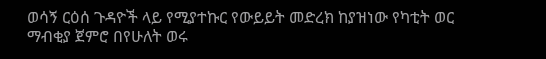ወሳኝ ርዕሰ ጉዳዮች ላይ የሚያተኩር የውይይት መድረክ ከያዝነው የካቲት ወር ማብቂያ ጀምሮ በየሁለት ወሩ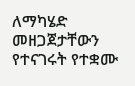ለማካሄድ መዘጋጀታቸውን የተናገሩት የተቋሙ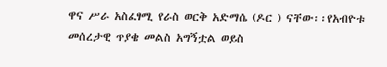ዋና ሥራ አስፈፃሚ የራስ ወርቅ አድማሴ (ዶር ) ናቸው፡፡የአብዮቱ መሰረታዊ ጥያቄ መልስ አግኝቷል ወይስ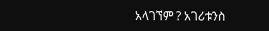አላገኘም ? አገሪቱንስ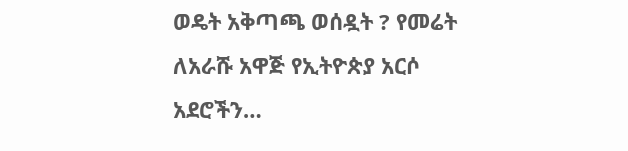ወዴት አቅጣጫ ወሰዷት ? የመሬት ለአራሹ አዋጅ የኢትዮጵያ አርሶ አደሮችን…